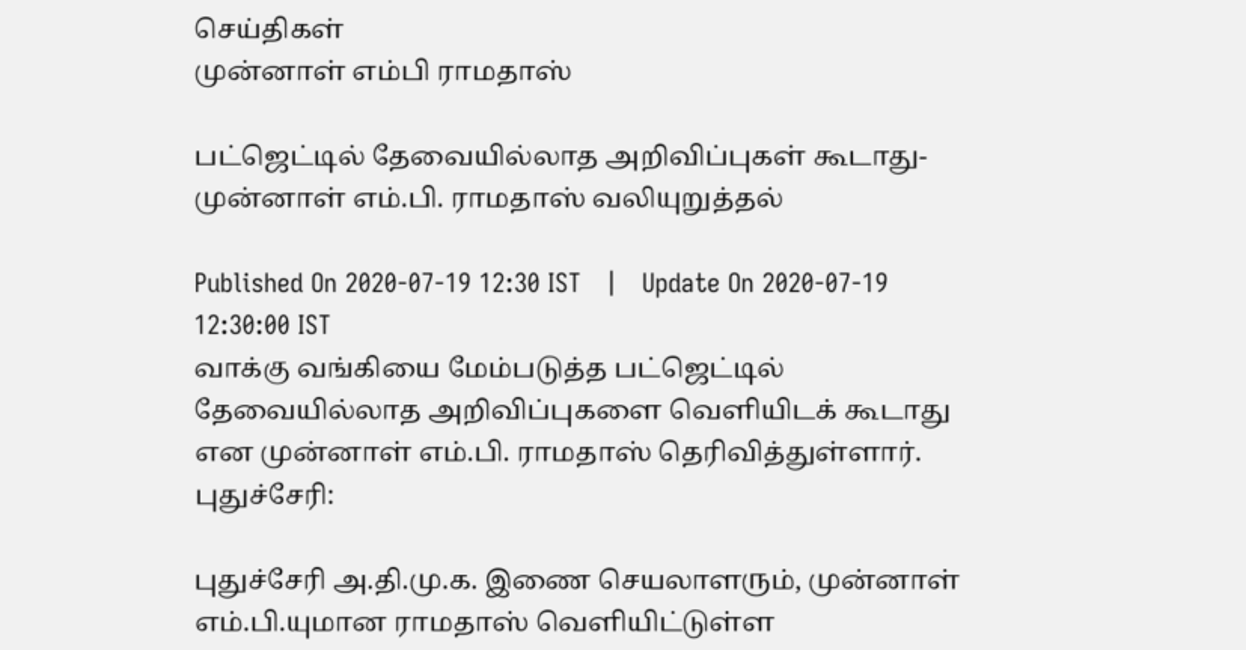செய்திகள்
முன்னாள் எம்பி ராமதாஸ்

பட்ஜெட்டில் தேவையில்லாத அறிவிப்புகள் கூடாது- முன்னாள் எம்.பி. ராமதாஸ் வலியுறுத்தல்

Published On 2020-07-19 12:30 IST   |   Update On 2020-07-19 12:30:00 IST
வாக்கு வங்கியை மேம்படுத்த பட்ஜெட்டில் தேவையில்லாத அறிவிப்புகளை வெளியிடக் கூடாது என முன்னாள் எம்.பி. ராமதாஸ் தெரிவித்துள்ளார்.
புதுச்சேரி:

புதுச்சேரி அ.தி.மு.க. இணை செயலாளரும், முன்னாள் எம்.பி.யுமான ராமதாஸ் வெளியிட்டுள்ள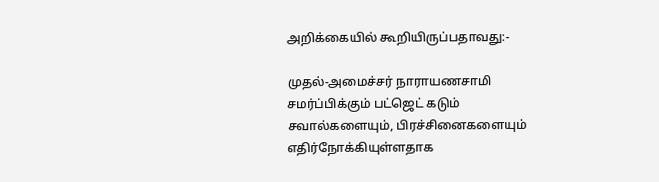அறிக்கையில் கூறியிருப்பதாவது:-

முதல்-அமைச்சர் நாராயணசாமி சமர்ப்பிக்கும் பட்ஜெட் கடும் சவால்களையும், பிரச்சினைகளையும் எதிர்நோக்கியுள்ளதாக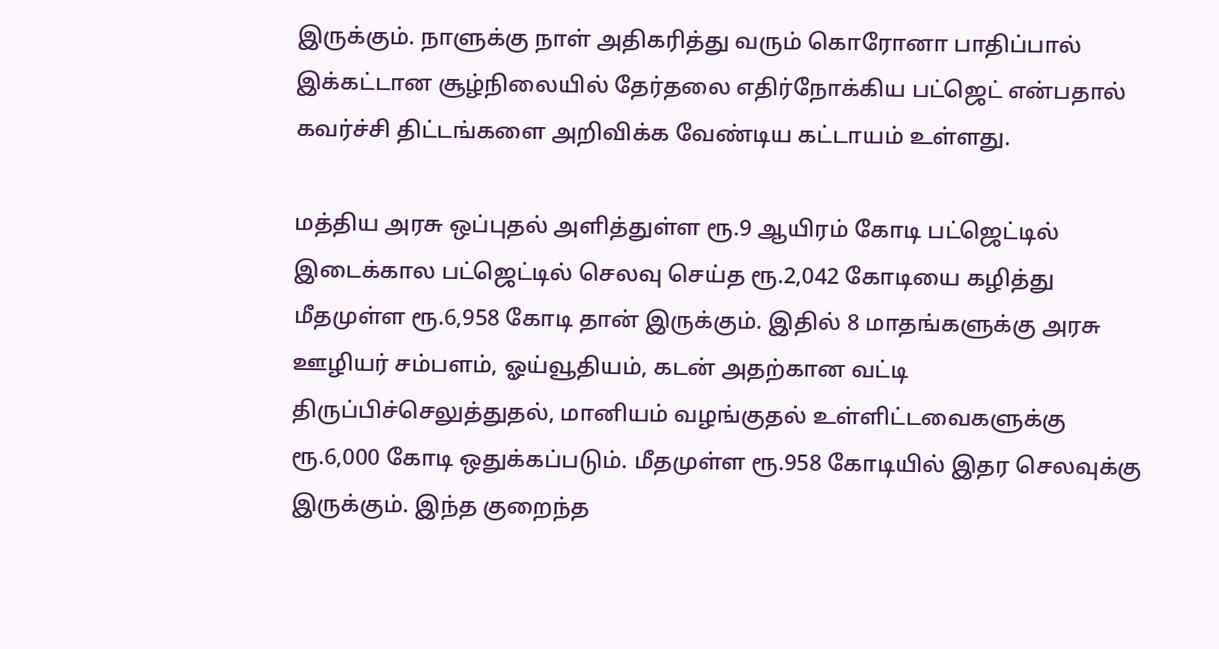இருக்கும். நாளுக்கு நாள் அதிகரித்து வரும் கொரோனா பாதிப்பால் இக்கட்டான சூழ்நிலையில் தேர்தலை எதிர்நோக்கிய பட்ஜெட் என்பதால் கவர்ச்சி திட்டங்களை அறிவிக்க வேண்டிய கட்டாயம் உள்ளது.

மத்திய அரசு ஒப்புதல் அளித்துள்ள ரூ.9 ஆயிரம் கோடி பட்ஜெட்டில் இடைக்கால பட்ஜெட்டில் செலவு செய்த ரூ.2,042 கோடியை கழித்து மீதமுள்ள ரூ.6,958 கோடி தான் இருக்கும். இதில் 8 மாதங்களுக்கு அரசு ஊழியர் சம்பளம், ஓய்வூதியம், கடன் அதற்கான வட்டி திருப்பிச்செலுத்துதல், மானியம் வழங்குதல் உள்ளிட்டவைகளுக்கு ரூ.6,000 கோடி ஒதுக்கப்படும். மீதமுள்ள ரூ.958 கோடியில் இதர செலவுக்கு இருக்கும். இந்த குறைந்த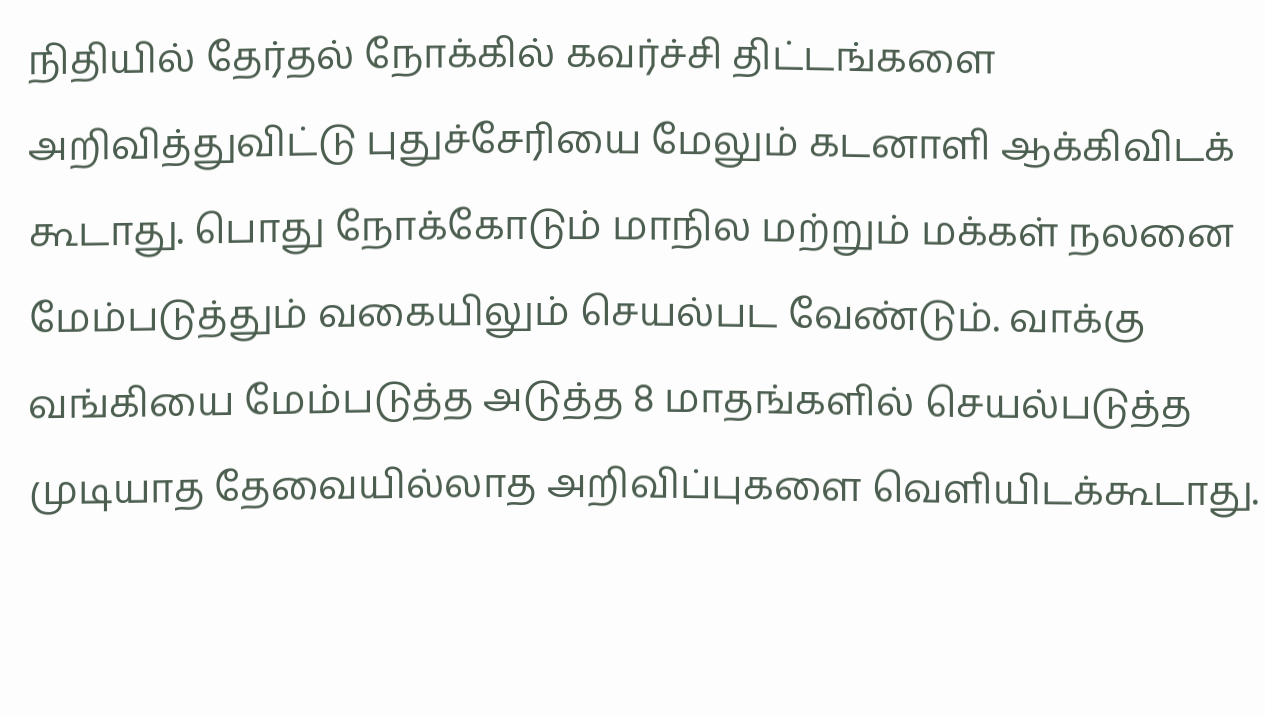நிதியில் தேர்தல் நோக்கில் கவர்ச்சி திட்டங்களை அறிவித்துவிட்டு புதுச்சேரியை மேலும் கடனாளி ஆக்கிவிடக் கூடாது. பொது நோக்கோடும் மாநில மற்றும் மக்கள் நலனை மேம்படுத்தும் வகையிலும் செயல்பட வேண்டும். வாக்கு வங்கியை மேம்படுத்த அடுத்த 8 மாதங்களில் செயல்படுத்த முடியாத தேவையில்லாத அறிவிப்புகளை வெளியிடக்கூடாது.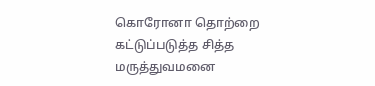கொரோனா தொற்றை கட்டுப்படுத்த சித்த மருத்துவமனை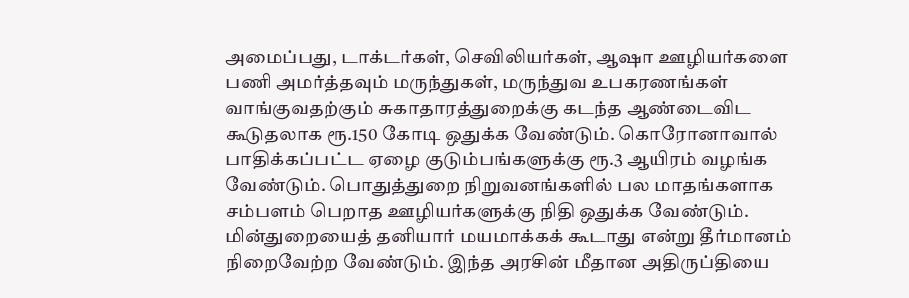அமைப்பது, டாக்டர்கள், செவிலியர்கள், ஆஷா ஊழியர்களை பணி அமர்த்தவும் மருந்துகள், மருந்துவ உபகரணங்கள் வாங்குவதற்கும் சுகாதாரத்துறைக்கு கடந்த ஆண்டைவிட கூடுதலாக ரூ.150 கோடி ஒதுக்க வேண்டும். கொரோனாவால் பாதிக்கப்பட்ட ஏழை குடும்பங்களுக்கு ரூ.3 ஆயிரம் வழங்க வேண்டும். பொதுத்துறை நிறுவனங்களில் பல மாதங்களாக சம்பளம் பெறாத ஊழியர்களுக்கு நிதி ஒதுக்க வேண்டும். மின்துறையைத் தனியார் மயமாக்கக் கூடாது என்று தீர்மானம் நிறைவேற்ற வேண்டும். இந்த அரசின் மீதான அதிருப்தியை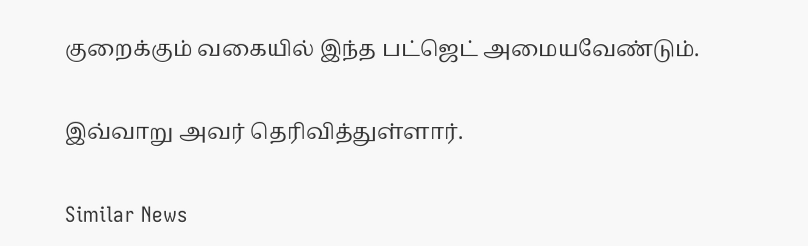குறைக்கும் வகையில் இந்த பட்ஜெட் அமையவேண்டும்.

இவ்வாறு அவர் தெரிவித்துள்ளார்.

Similar News